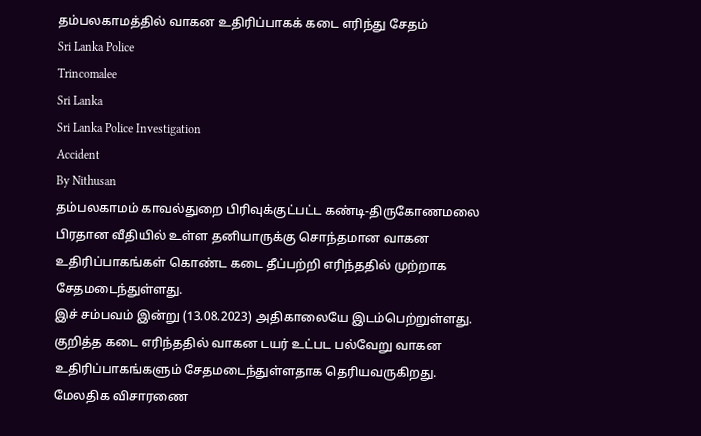தம்பலகாமத்தில் வாகன உதிரிப்பாகக் கடை எரிந்து சேதம்
Sri Lanka Police
Trincomalee
Sri Lanka
Sri Lanka Police Investigation
Accident
By Nithusan
தம்பலகாமம் காவல்துறை பிரிவுக்குட்பட்ட கண்டி-திருகோணமலை பிரதான வீதியில் உள்ள தனியாருக்கு சொந்தமான வாகன உதிரிப்பாகங்கள் கொண்ட கடை தீப்பற்றி எரிந்ததில் முற்றாக சேதமடைந்துள்ளது.
இச் சம்பவம் இன்று (13.08.2023) அதிகாலையே இடம்பெற்றுள்ளது.
குறித்த கடை எரிந்ததில் வாகன டயர் உட்பட பல்வேறு வாகன உதிரிப்பாகங்களும் சேதமடைந்துள்ளதாக தெரியவருகிறது.
மேலதிக விசாரணை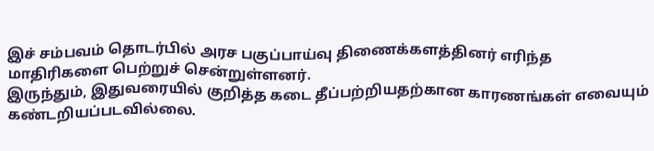இச் சம்பவம் தொடர்பில் அரச பகுப்பாய்வு திணைக்களத்தினர் எரிந்த மாதிரிகளை பெற்றுச் சென்றுள்ளனர்.
இருந்தும், இதுவரையில் குறித்த கடை தீப்பற்றியதற்கான காரணங்கள் எவையும் கண்டறியப்படவில்லை.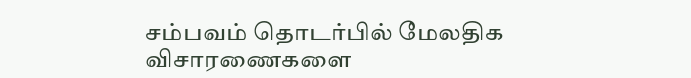சம்பவம் தொடர்பில் மேலதிக விசாரணைகளை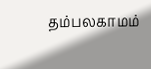தம்பலகாமம்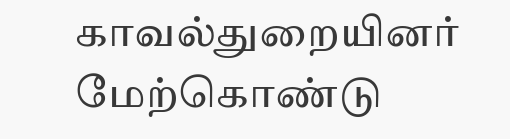காவல்துறையினர் மேற்கொண்டு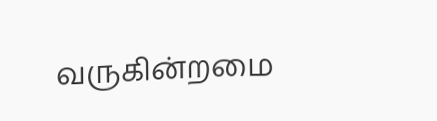வருகின்றமை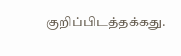குறிப்பிடத்தக்கது.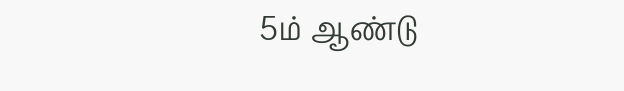5ம் ஆண்டு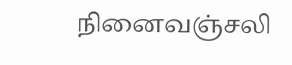நினைவஞ்சலி